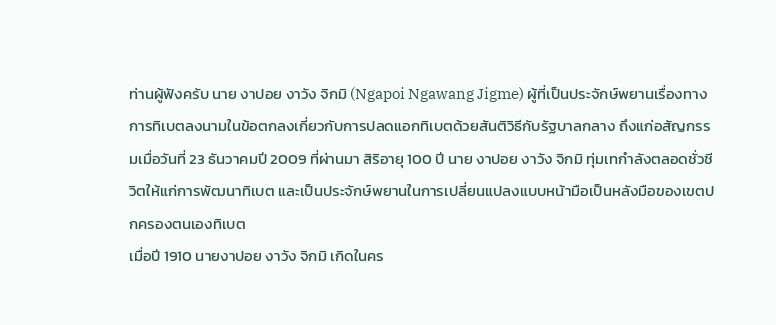ท่านผู้ฟังครับ นาย งาปอย งาวัง จิกมิ (Ngapoi Ngawang Jigme) ผู้ที่เป็นประจักษ์พยานเรื่องทางการทิเบตลงนามในข้อตกลงเกี่ยวกับการปลดแอกทิเบตด้วยสันติวิธีกับรัฐบาลกลาง ถึงแก่อสัญกรรมเมื่อวันที่ 23 ธันวาคมปี 2009 ที่ผ่านมา สิริอายุ 100 ปี นาย งาปอย งาวัง จิกมิ ทุ่มเทกำลังตลอดชั่วชีวิตให้แก่การพัฒนาทิเบต และเป็นประจักษ์พยานในการเปลี่ยนแปลงแบบหน้ามือเป็นหลังมือของเขตปกครองตนเองทิเบต
เมื่อปี 1910 นายงาปอย งาวัง จิกมิ เกิดในคร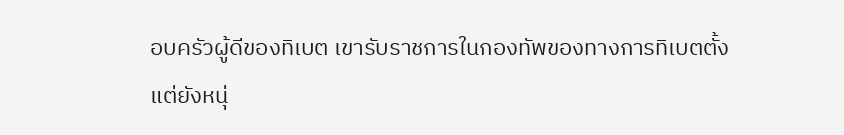อบครัวผู้ดีของทิเบต เขารับราชการในกองทัพของทางการทิเบตตั้งแต่ยังหนุ่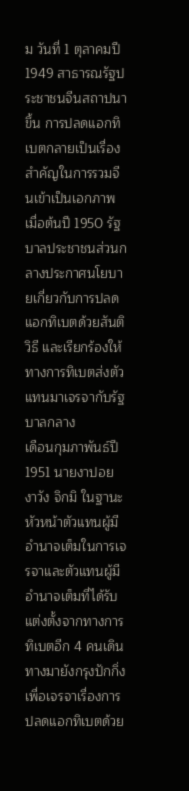ม วันที่ 1 ตุลาคมปี 1949 สาธารณรัฐประชาชนจีนสถาปนาขึ้น การปลดแอกทิเบตกลายเป็นเรื่องสำคัญในการรวมจีนเข้าเป็นเอกภาพ เมื่อต้นปี 1950 รัฐบาลประชาชนส่วนกลางประกาศนโยบายเกี่ยวกับการปลดแอกทิเบตด้วยสันติวิธี และเรียกร้องให้ทางการทิเบตส่งตัวแทนมาเจรจากับรัฐบาลกลาง
เดือนกุมภาพันธ์ปี 1951 นายงาปอย งาวัง จิกมิ ในฐานะหัวหน้าตัวแทนผู้มีอำนาจเต็มในการเจรจาและตัวแทนผู้มีอำนาจเต็มที่ได้รับแต่งตั้งจากทางการทิเบตอีก 4 คนเดินทางมายังกรุงปักกิ่ง เพื่อเจรจาเรื่องการปลดแอกทิเบตด้วย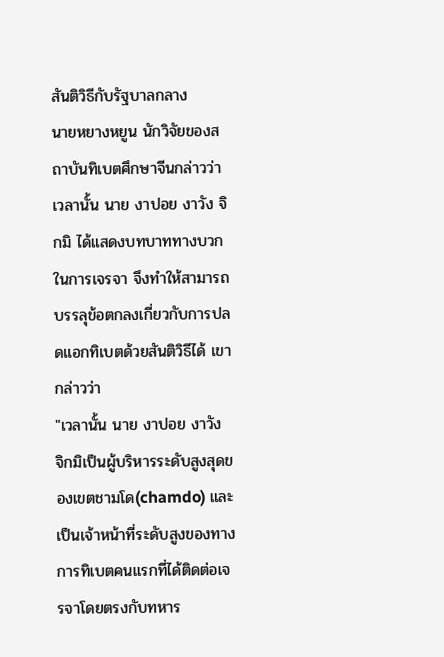สันติวิธีกับรัฐบาลกลาง
นายหยางหยูน นักวิจัยของสถาบันทิเบตศึกษาจีนกล่าวว่า เวลานั้น นาย งาปอย งาวัง จิกมิ ได้แสดงบทบาททางบวกในการเจรจา จึงทำให้สามารถบรรลุข้อตกลงเกี่ยวกับการปลดแอกทิเบตด้วยสันติวิธีได้ เขากล่าวว่า
"เวลานั้น นาย งาปอย งาวัง จิกมิเป็นผู้บริหารระดับสูงสุดของเขตชามโด(chamdo) และเป็นเจ้าหน้าที่ระดับสูงของทางการทิเบตคนแรกที่ได้ติดต่อเจรจาโดยตรงกับทหาร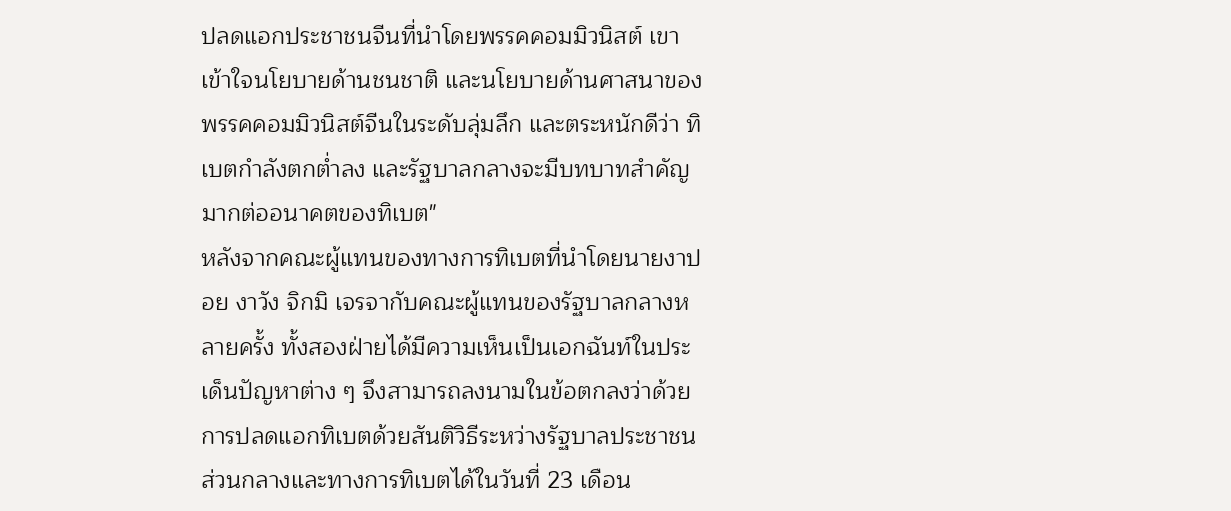ปลดแอกประชาชนจีนที่นำโดยพรรคคอมมิวนิสต์ เขาเข้าใจนโยบายด้านชนชาติ และนโยบายด้านศาสนาของพรรคคอมมิวนิสต์จีนในระดับลุ่มลึก และตระหนักดีว่า ทิเบตกำลังตกต่ำลง และรัฐบาลกลางจะมีบทบาทสำคัญมากต่ออนาคตของทิเบต"
หลังจากคณะผู้แทนของทางการทิเบตที่นำโดยนายงาปอย งาวัง จิกมิ เจรจากับคณะผู้แทนของรัฐบาลกลางหลายครั้ง ทั้งสองฝ่ายได้มีความเห็นเป็นเอกฉันท์ในประเด็นปัญหาต่าง ๆ จึงสามารถลงนามในข้อตกลงว่าด้วยการปลดแอกทิเบตด้วยสันติวิธีระหว่างรัฐบาลประชาชนส่วนกลางและทางการทิเบตได้ในวันที่ 23 เดือน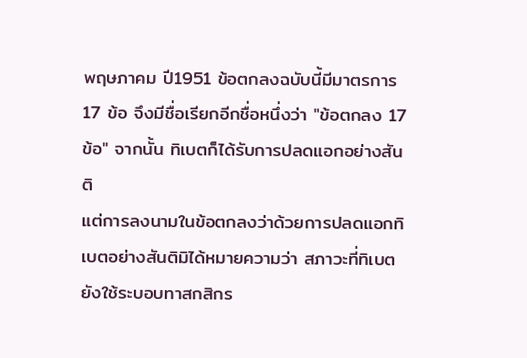พฤษภาคม ปี1951 ข้อตกลงฉบับนี้มีมาตรการ 17 ข้อ จึงมีชื่อเรียกอีกชื่อหนึ่งว่า "ข้อตกลง 17 ข้อ" จากนั้น ทิเบตก็ได้รับการปลดแอกอย่างสันติ
แต่การลงนามในข้อตกลงว่าด้วยการปลดแอกทิเบตอย่างสันติมิได้หมายความว่า สภาวะที่ทิเบตยังใช้ระบอบทาสกสิกร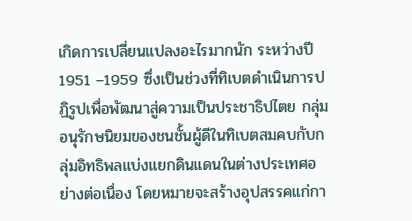เกิดการเปลี่ยนแปลงอะไรมากนัก ระหว่างปี 1951 –1959 ซึ่งเป็นช่วงที่ทิเบตดำเนินการปฏิรูปเพื่อพัฒนาสู่ความเป็นประชาธิปไตย กลุ่มอนุรักษนิยมของชนชั้นผู้ดีในทิเบตสมคบกับกลุ่มอิทธิพลแบ่งแยกดินแดนในต่างประเทศอย่างต่อเนื่อง โดยหมายจะสร้างอุปสรรคแก่กา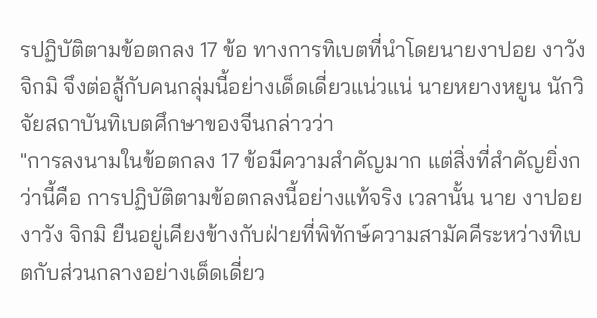รปฏิบัติตามข้อตกลง 17 ข้อ ทางการทิเบตที่นำโดยนายงาปอย งาวัง จิกมิ จึงต่อสู้กับคนกลุ่มนี้อย่างเด็ดเดี่ยวแน่วแน่ นายหยางหยูน นักวิจัยสถาบันทิเบตศึกษาของจีนกล่าวว่า
"การลงนามในข้อตกลง 17 ข้อมีความสำคัญมาก แต่สิ่งที่สำคัญยิ่งกว่านี้คือ การปฏิบัติตามข้อตกลงนี้อย่างแท้จริง เวลานั้น นาย งาปอย งาวัง จิกมิ ยืนอยู่เคียงข้างกับฝ่ายที่พิทักษ์ความสามัคคีระหว่างทิเบตกับส่วนกลางอย่างเด็ดเดี่ยว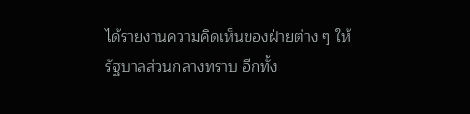ได้รายงานความคิดเห็นของฝ่ายต่าง ๆ ให้รัฐบาลส่วนกลางทราบ อีกทั้ง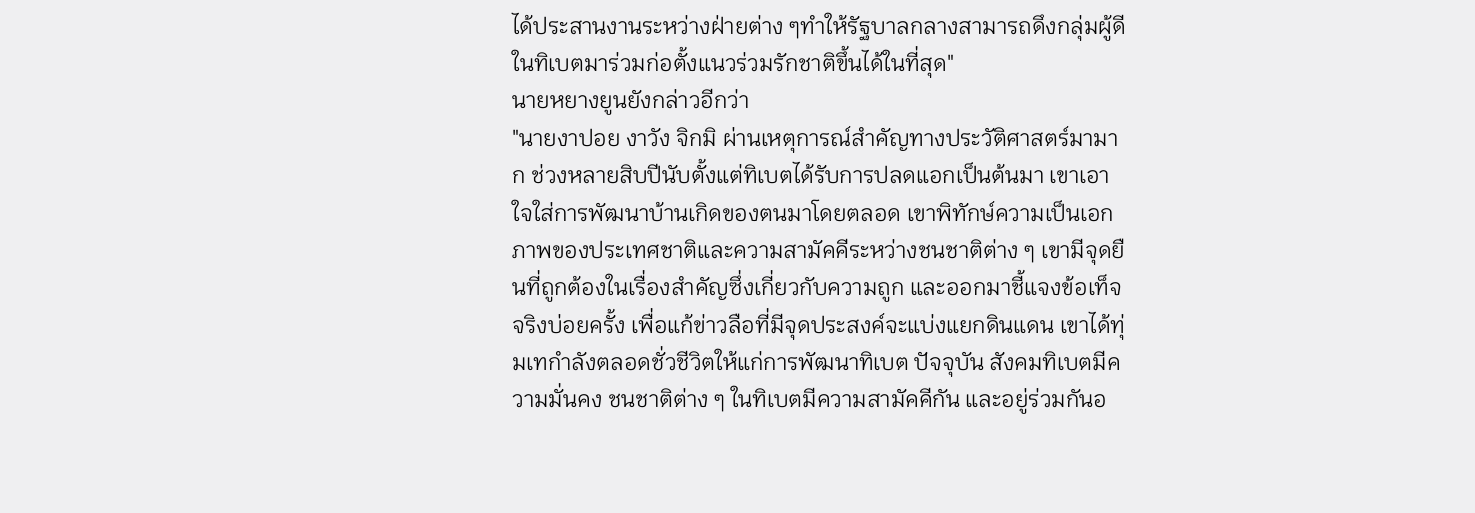ได้ประสานงานระหว่างฝ่ายต่าง ๆทำให้รัฐบาลกลางสามารถดึงกลุ่มผู้ดีในทิเบตมาร่วมก่อตั้งแนวร่วมรักชาติขึ้นได้ในที่สุด"
นายหยางยูนยังกล่าวอีกว่า
"นายงาปอย งาวัง จิกมิ ผ่านเหตุการณ์สำคัญทางประวัติศาสตร์มามาก ช่วงหลายสิบปีนับตั้งแต่ทิเบตได้รับการปลดแอกเป็นต้นมา เขาเอาใจใส่การพัฒนาบ้านเกิดของตนมาโดยตลอด เขาพิทักษ์ความเป็นเอกภาพของประเทศชาติและความสามัคคีระหว่างชนชาติต่าง ๆ เขามีจุดยืนที่ถูกต้องในเรื่องสำคัญซึ่งเกี่ยวกับความถูก และออกมาชี้แจงข้อเท็จจริงบ่อยครั้ง เพื่อแก้ข่าวลือที่มีจุดประสงค์จะแบ่งแยกดินแดน เขาได้ทุ่มเทกำลังตลอดชั่วชีวิตให้แก่การพัฒนาทิเบต ปัจจุบัน สังคมทิเบตมีความมั่นคง ชนชาติต่าง ๆ ในทิเบตมีความสามัคคีกัน และอยู่ร่วมกันอ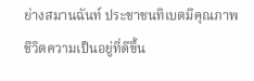ย่างสมานฉันท์ ประชาชนทิเบตมีคุณภาพชีวิตความเป็นอยู่ที่ดีขึ้น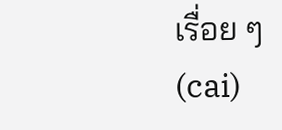เรื่อย ๆ
(cai)